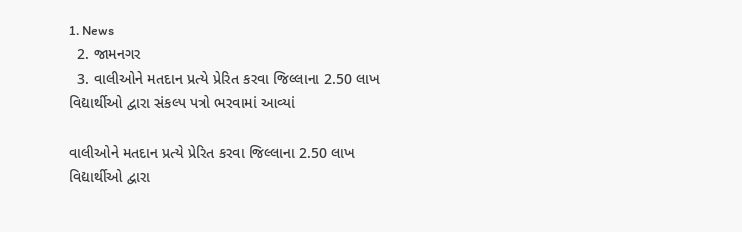1. News
  2. જામનગર
  3. વાલીઓને મતદાન પ્રત્યે પ્રેરિત કરવા જિલ્લાના 2.50 લાખ વિદ્યાર્થીઓ દ્વારા સંકલ્પ પત્રો ભરવામાં આવ્યાં

વાલીઓને મતદાન પ્રત્યે પ્રેરિત કરવા જિલ્લાના 2.50 લાખ વિદ્યાર્થીઓ દ્વારા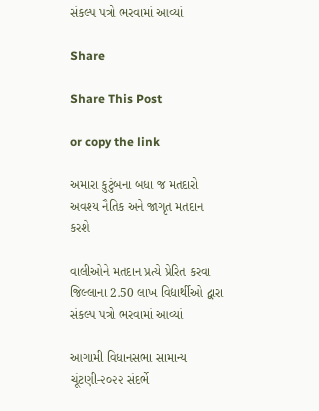સંકલ્પ પત્રો ભરવામાં આવ્યાં

Share

Share This Post

or copy the link

અમારા કુટુંબના બધા જ મતદારો અવશ્ય નૈતિક અને જાગૃત મતદાન કરશે

વાલીઓને મતદાન પ્રત્યે પ્રેરિત કરવા જિલ્લાના 2.50 લાખ વિદ્યાર્થીઓ દ્વારા સંકલ્પ પત્રો ભરવામાં આવ્યાં

આગામી વિધાનસભા સામાન્ય ચૂંટણી-૨૦૨૨ સંદર્ભે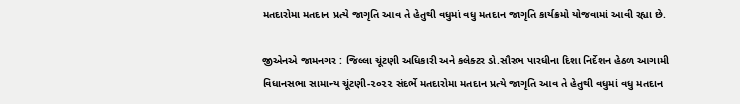મતદારોમા મતદાન પ્રત્યે જાગૃતિ આવ તે હેતુથી વધુમાં વધુ મતદાન જાગૃતિ કાર્યક્રમો યોજવામાં આવી રહ્યા છે.

જીએનએ જામનગર : જિલ્લા ચૂંટણી અધિકારી અને કલેક્ટર ડો.સૌરભ પારધીના દિશા નિર્દેશન હેઠળ આગામી વિધાનસભા સામાન્ય ચૂંટણી-૨૦૨૨ સંદર્ભે મતદારોમા મતદાન પ્રત્યે જાગૃતિ આવ તે હેતુથી વધુમાં વધુ મતદાન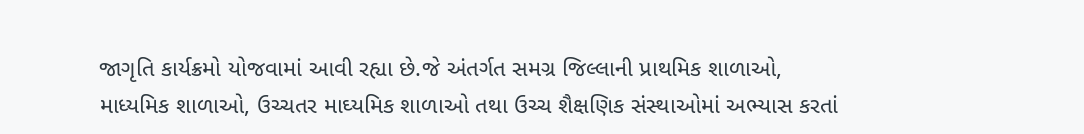જાગૃતિ કાર્યક્રમો યોજવામાં આવી રહ્યા છે.જે અંતર્ગત સમગ્ર જિલ્લાની પ્રાથમિક શાળાઓ, માધ્યમિક શાળાઓ, ઉચ્ચતર માઘ્યમિક શાળાઓ તથા ઉચ્ચ શૈક્ષણિક સંસ્થાઓમાં અભ્યાસ કરતાં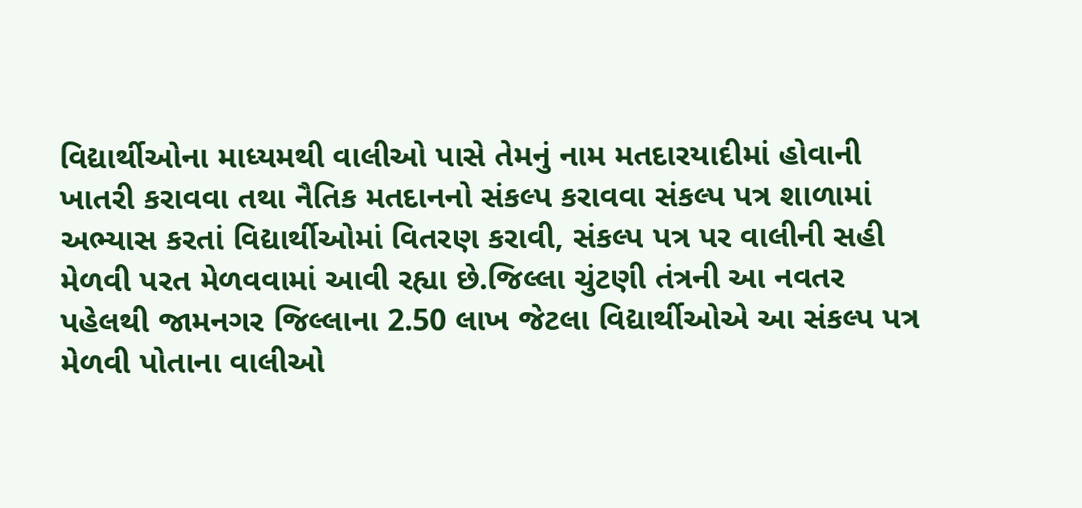વિદ્યાર્થીઓના માધ્યમથી વાલીઓ પાસે તેમનું નામ મતદારયાદીમાં હોવાની ખાતરી કરાવવા તથા નૈતિક મતદાનનો સંકલ્પ કરાવવા સંકલ્પ પત્ર શાળામાં અભ્યાસ કરતાં વિદ્યાર્થીઓમાં વિતરણ કરાવી, સંકલ્પ પત્ર પર વાલીની સહી મેળવી પરત મેળવવામાં આવી રહ્યા છે.જિલ્લા ચુંટણી તંત્રની આ નવતર પહેલથી જામનગર જિલ્લાના 2.50 લાખ જેટલા વિદ્યાર્થીઓએ આ સંકલ્પ પત્ર મેળવી પોતાના વાલીઓ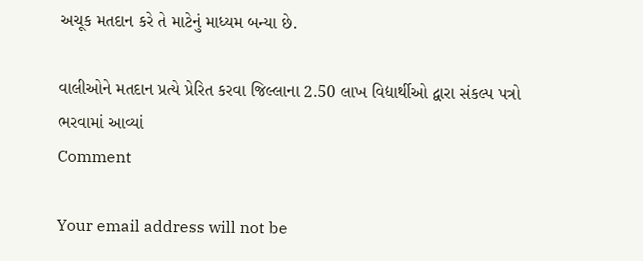અચૂક મતદાન કરે તે માટેનું માધ્યમ બન્યા છે.

વાલીઓને મતદાન પ્રત્યે પ્રેરિત કરવા જિલ્લાના 2.50 લાખ વિદ્યાર્થીઓ દ્વારા સંકલ્પ પત્રો ભરવામાં આવ્યાં
Comment

Your email address will not be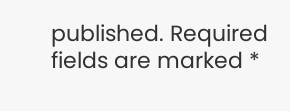published. Required fields are marked *